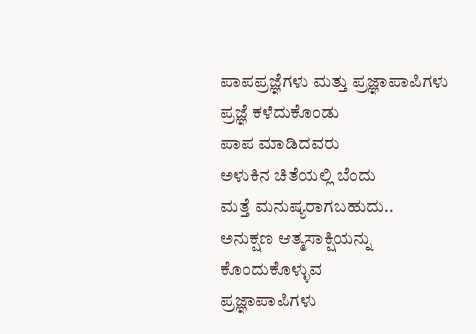ಪಾಪಪ್ರಜ್ಞೆಗಳು ಮತ್ತು ಪ್ರಜ್ಞಾಪಾಪಿಗಳು
ಪ್ರಜ್ಞೆ ಕಳೆದುಕೊಂಡು
ಪಾಪ ಮಾಡಿದವರು
ಅಳುಕಿನ ಚಿತೆಯಲ್ಲಿ ಬೆಂದು
ಮತ್ತೆ ಮನುಷ್ಯರಾಗಬಹುದು..
ಅನುಕ್ಷಣ ಆತ್ಮಸಾಕ್ಷಿಯನ್ನು
ಕೊಂದುಕೊಳ್ಳುವ
ಪ್ರಜ್ಞಾಪಾಪಿಗಳು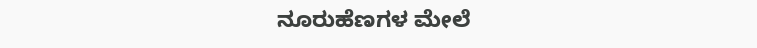ನೂರುಹೆಣಗಳ ಮೇಲೆ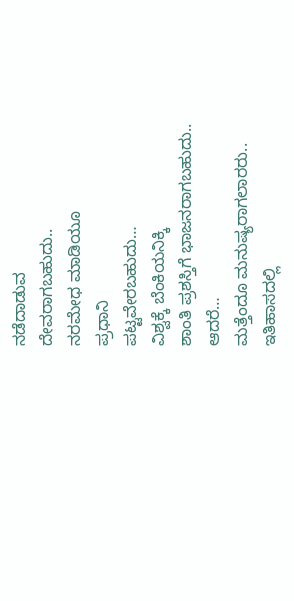ನಡೆದಾಡುವ
ದೇವರಾಗಬಹುದು..
ನರಮೇಧ ಮಾಡಿಯೂ
ಪ್ರಧಾನಿ
ಪಟ್ಟವೇರಬಹುದು…
ವಿಶ್ವಕ್ಕೆ ಬೆಂಕಿಯನಿಕ್ಕಿ
ಶಾಂತಿ ಪ್ರಶಸ್ತಿಗೆ ಭಾಜನರಾಗಬಹುದು..
ಆದರೆ…
ಮತ್ತೆಂದೂ ಮನುಷ್ಯರಾಗಲಾರರು..
ಇತಿಹಾಸದಲ್ಲಿ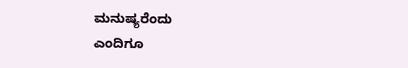ಮನುಷ್ಯರೆಂದು
ಎಂದಿಗೂ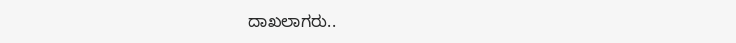ದಾಖಲಾಗರು..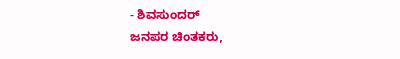- ಶಿವಸುಂದರ್
ಜನಪರ ಚಿಂತಕರು,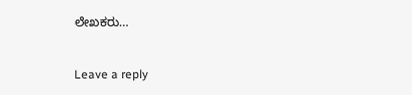ಲೇಖಕರು…


Leave a reply